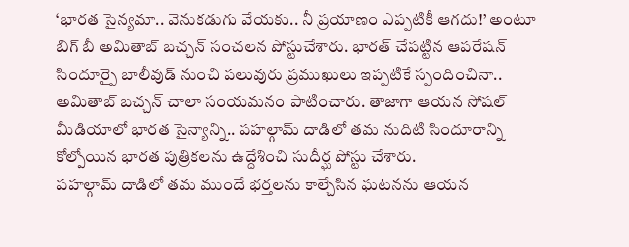‘భారత సైన్యమా.. వెనుకడుగు వేయకు.. నీ ప్రయాణం ఎప్పటికీ ఆగదు!’ అంటూ బిగ్ బీ అమితాబ్ బచ్చన్ సంచలన పోస్టుచేశారు. భారత్ చేపట్టిన ఆపరేషన్ సిందూర్పై బాలీవుడ్ నుంచి పలువురు ప్రముఖులు ఇప్పటికే స్పందించినా.. అమితాబ్ బచ్చన్ చాలా సంయమనం పాటించారు. తాజాగా ఆయన సోషల్ మీడియాలో భారత సైన్యాన్ని.. పహల్గామ్ దాడిలో తమ నుదిటి సిందూరాన్ని కోల్పోయిన భారత పుత్రికలను ఉద్దేశించి సుదీర్ఘ పోస్టు చేశారు.
పహల్గామ్ దాడిలో తమ ముందే భర్తలను కాల్చేసిన ఘటనను ఆయన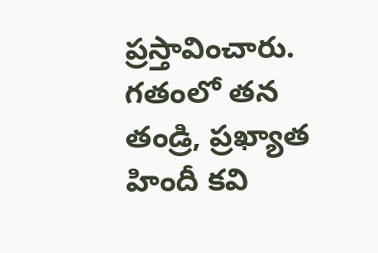ప్రస్తావించారు. గతంలో తన తండ్రి, ప్రఖ్యాత హిందీ కవి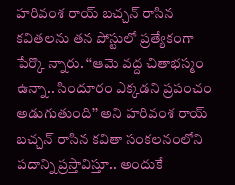హరివంశ రాయ్ బచ్చన్ రాసిన కవితలను తన పోస్టులో ప్రత్యేకంగా పేర్కొ న్నారు. ‘‘ఆమె వద్ద చితాభస్మం ఉన్నా.. సిందూరం ఎక్కడని ప్రపంచం అడుగుతుంది’’ అని హరివంశ రాయ్ బచ్చన్ రాసిన కవితా సంకలనంలోని పదాన్ని ప్రస్తావిస్తూ.. అందుకే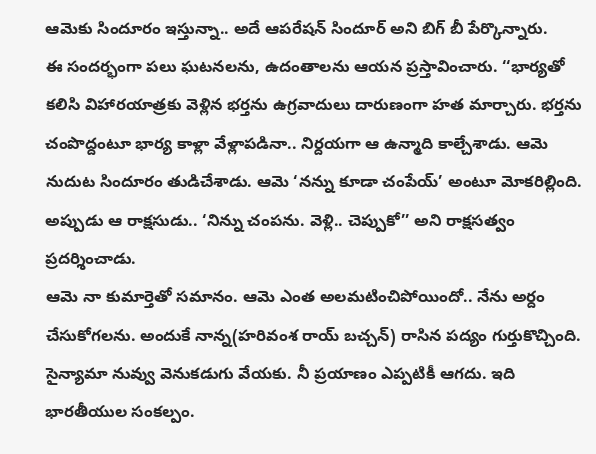ఆమెకు సిందూరం ఇస్తున్నా.. అదే ఆపరేషన్ సిందూర్ అని బిగ్ బీ పేర్కొన్నారు.
ఈ సందర్భంగా పలు ఘటనలను, ఉదంతాలను ఆయన ప్రస్తావించారు. ‘‘భార్యతో కలిసి విహారయాత్రకు వెళ్లిన భర్తను ఉగ్రవాదులు దారుణంగా హత మార్చారు. భర్తను చంపొద్దంటూ భార్య కాళ్లా వేళ్లాపడినా.. నిర్దయగా ఆ ఉన్మాది కాల్చేశాడు. ఆమె నుదుట సిందూరం తుడిచేశాడు. ఆమె ‘నన్ను కూడా చంపేయ్’ అంటూ మోకరిల్లింది. అప్పుడు ఆ రాక్షసుడు.. ‘నిన్ను చంపను. వెళ్లి.. చెప్పుకో’’ అని రాక్షసత్వం ప్రదర్శించాడు.
ఆమె నా కుమార్తెతో సమానం. ఆమె ఎంత అలమటించిపోయిందో.. నేను అర్దం చేసుకోగలను. అందుకే నాన్న(హరివంశ రాయ్ బచ్చన్) రాసిన పద్యం గుర్తుకొచ్చింది. సైన్యామా నువ్వు వెనుకడుగు వేయకు. నీ ప్రయాణం ఎప్పటికీ ఆగదు. ఇది భారతీయుల సంకల్పం.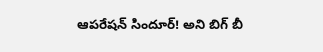ఆపరేషన్ సిందూర్! అని బిగ్ బీ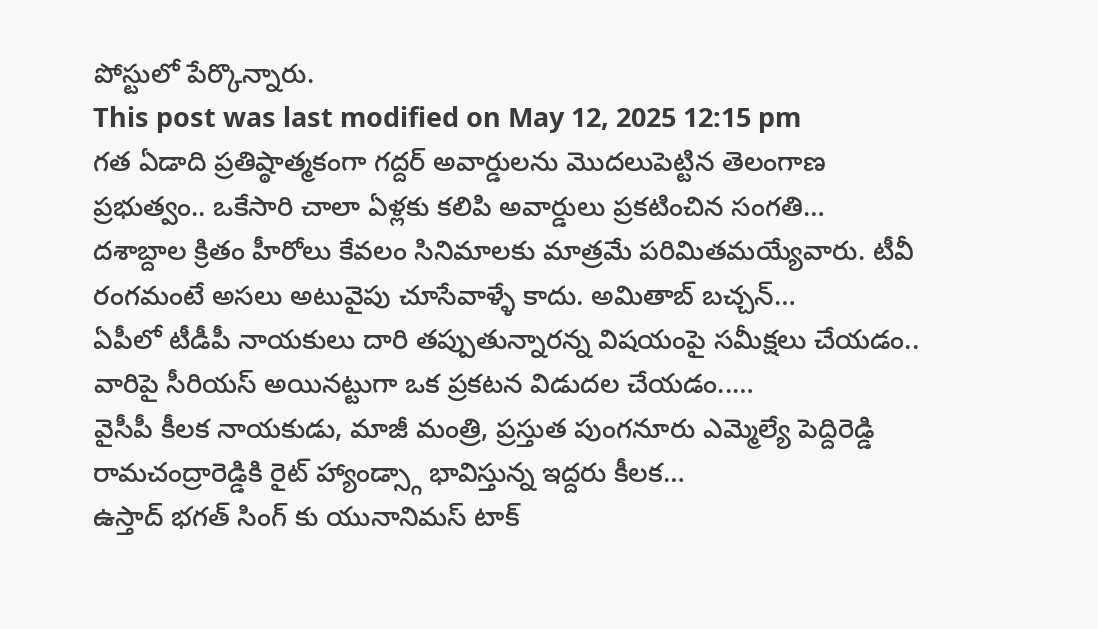పోస్టులో పేర్కొన్నారు.
This post was last modified on May 12, 2025 12:15 pm
గత ఏడాది ప్రతిష్ఠాత్మకంగా గద్దర్ అవార్డులను మొదలుపెట్టిన తెలంగాణ ప్రభుత్వం.. ఒకేసారి చాలా ఏళ్లకు కలిపి అవార్డులు ప్రకటించిన సంగతి…
దశాబ్దాల క్రితం హీరోలు కేవలం సినిమాలకు మాత్రమే పరిమితమయ్యేవారు. టీవీ రంగమంటే అసలు అటువైపు చూసేవాళ్ళే కాదు. అమితాబ్ బచ్చన్…
ఏపీలో టీడీపీ నాయకులు దారి తప్పుతున్నారన్న విషయంపై సమీక్షలు చేయడం.. వారిపై సీరియస్ అయినట్టుగా ఒక ప్రకటన విడుదల చేయడం..…
వైసీపీ కీలక నాయకుడు, మాజీ మంత్రి, ప్రస్తుత పుంగనూరు ఎమ్మెల్యే పెద్దిరెడ్డి రామచంద్రారెడ్డికి రైట్ హ్యాండ్స్గా భావిస్తున్న ఇద్దరు కీలక…
ఉస్తాద్ భగత్ సింగ్ కు యునానిమస్ టాక్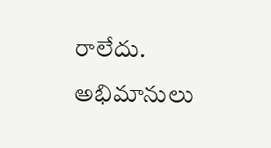రాలేదు. అభిమానులు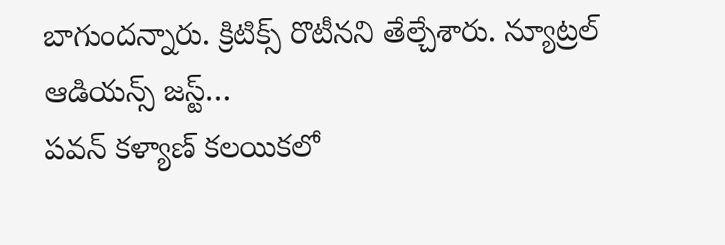బాగుందన్నారు. క్రిటిక్స్ రొటీనని తేల్చేశారు. న్యూట్రల్ ఆడియన్స్ జస్ట్…
పవన్ కళ్యాణ్ కలయికలో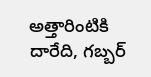అత్తారింటికి దారేది, గబ్బర్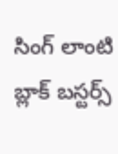సింగ్ లాంటి బ్లాక్ బస్టర్స్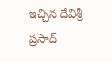ఇచ్చిన దేవిశ్రీ ప్రసాద్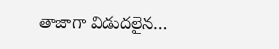తాజాగా విడుదలైన…